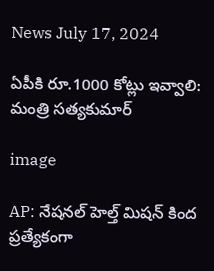News July 17, 2024

ఏపీకి రూ.1000 కోట్లు ఇవ్వాలి: మంత్రి సత్యకుమార్

image

AP: నేషనల్ హెల్త్ మిషన్ కింద ప్రత్యేకంగా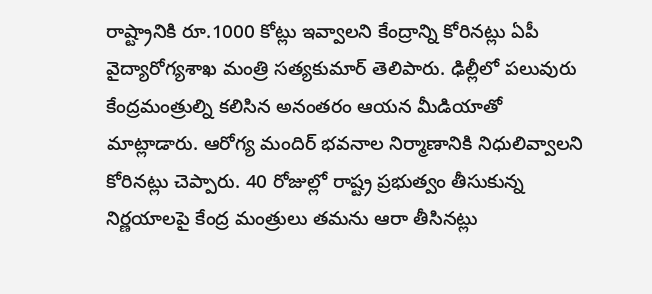రాష్ట్రానికి రూ.1000 కోట్లు ఇవ్వాలని కేంద్రాన్ని కోరినట్లు ఏపీ వైద్యారోగ్యశాఖ మంత్రి సత్యకుమార్ తెలిపారు. ఢిల్లీలో పలువురు కేంద్రమంత్రుల్ని కలిసిన అనంతరం ఆయన మీడియాతో మాట్లాడారు. ఆరోగ్య మందిర్ భవనాల నిర్మాణానికి నిధులివ్వాలని కోరినట్లు చెప్పారు. 40 రోజుల్లో రాష్ట్ర ప్రభుత్వం తీసుకున్న నిర్ణయాలపై కేంద్ర మంత్రులు తమను ఆరా తీసినట్లు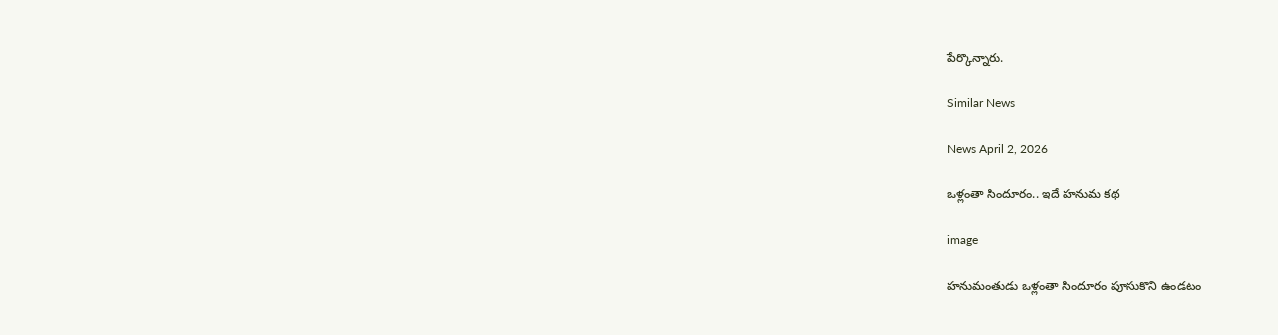పేర్కొన్నారు.

Similar News

News April 2, 2026

ఒళ్లంతా సిందూరం.. ఇదే హనుమ కథ

image

హనుమంతుడు ఒళ్లంతా సిందూరం పూసుకొని ఉండటం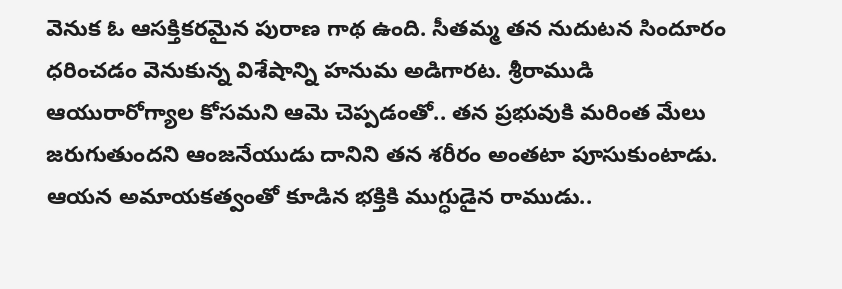వెనుక ఓ ఆసక్తికరమైన పురాణ గాథ ఉంది. సీతమ్మ తన నుదుటన సిందూరం ధరించడం వెనుకున్న విశేషాన్ని హనుమ అడిగారట. శ్రీరాముడి ఆయురారోగ్యాల కోసమని ఆమె చెప్పడంతో.. తన ప్రభువుకి మరింత మేలు జరుగుతుందని ఆంజనేయుడు దానిని తన శరీరం అంతటా పూసుకుంటాడు. ఆయన అమాయకత్వంతో కూడిన భక్తికి ముగ్ధుడైన రాముడు..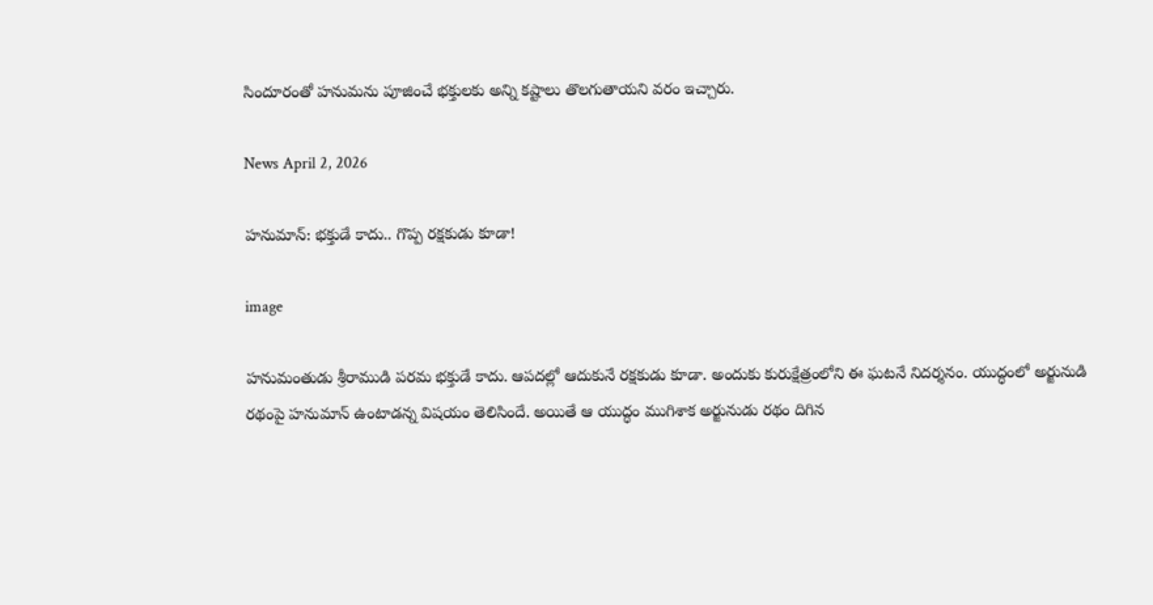సిందూరంతో హనుమను పూజించే భక్తులకు అన్ని కష్టాలు తొలగుతాయని వరం ఇచ్చారు.

News April 2, 2026

హనుమాన్: భక్తుడే కాదు.. గొప్ప రక్షకుడు కూడా!

image

హనుమంతుడు శ్రీరాముడి పరమ భక్తుడే కాదు. ఆపదల్లో ఆదుకునే రక్షకుడు కూడా. అందుకు కురుక్షేత్రంలోని ఈ ఘటనే నిదర్శనం. యుద్ధంలో అర్జునుడి రథంపై హనుమాన్ ఉంటాడన్న విషయం తెలిసిందే. అయితే ఆ యుద్ధం ముగిశాక అర్జునుడు రథం దిగిన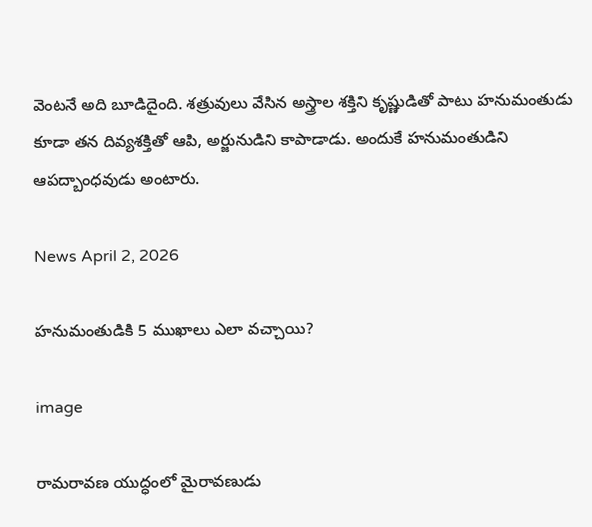వెంటనే అది బూడిదైంది. శత్రువులు వేసిన అస్త్రాల శక్తిని కృష్ణుడితో పాటు హనుమంతుడు కూడా తన దివ్యశక్తితో ఆపి, అర్జునుడిని కాపాడాడు. అందుకే హనుమంతుడిని ఆపద్బాంధవుడు అంటారు.

News April 2, 2026

హనుమంతుడికి 5 ముఖాలు ఎలా వచ్చాయి?

image

రామరావణ యుద్ధంలో మైరావణుడు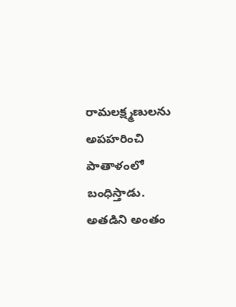రామలక్ష్మణులను అపహరించి పాతాళంలో బంధిస్తాడు. అతడిని అంతం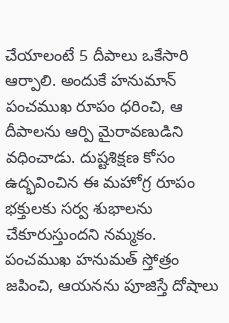చేయాలంటే 5 దీపాలు ఒకేసారి ఆర్పాలి. అందుకే హనుమాన్ పంచముఖ రూపం ధరించి, ఆ దీపాలను ఆర్పి మైరావణుడిని వధించాడు. దుష్టశిక్షణ కోసం ఉద్భవించిన ఈ మహోగ్ర రూపం భక్తులకు సర్వ శుభాలను చేకూరుస్తుందని నమ్మకం. పంచముఖ హనుమత్ స్తోత్రం జపించి, ఆయనను పూజిస్తే దోషాలు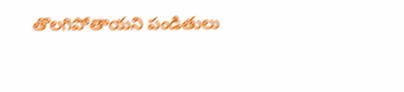తొలగిపోతాయని పండితులు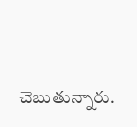చెబుతున్నారు.